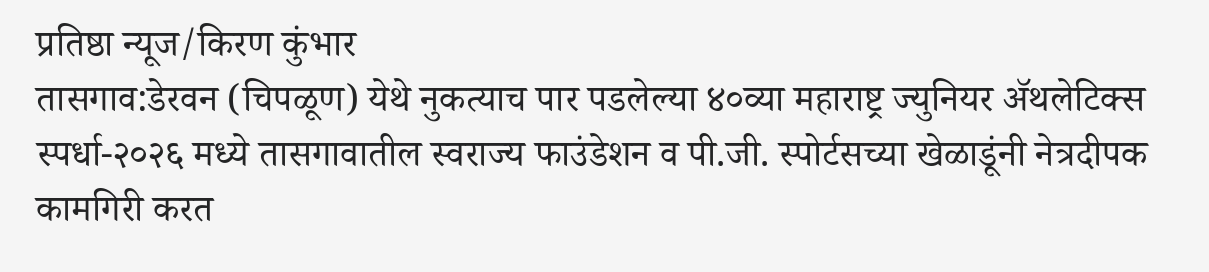प्रतिष्ठा न्यूज/किरण कुंभार
तासगाव:डेरवन (चिपळूण) येथे नुकत्याच पार पडलेल्या ४०व्या महाराष्ट्र ज्युनियर ॲथलेटिक्स स्पर्धा-२०२६ मध्ये तासगावातील स्वराज्य फाउंडेशन व पी.जी. स्पोर्टसच्या खेळाडूंनी नेत्रदीपक कामगिरी करत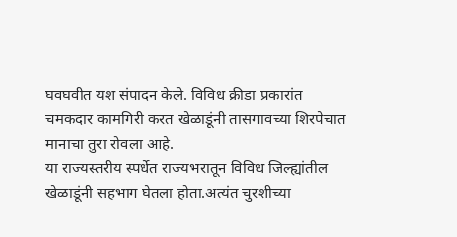घवघवीत यश संपादन केले. विविध क्रीडा प्रकारांत चमकदार कामगिरी करत खेळाडूंनी तासगावच्या शिरपेचात मानाचा तुरा रोवला आहे.
या राज्यस्तरीय स्पर्धेत राज्यभरातून विविध जिल्ह्यांतील खेळाडूंनी सहभाग घेतला होता.अत्यंत चुरशीच्या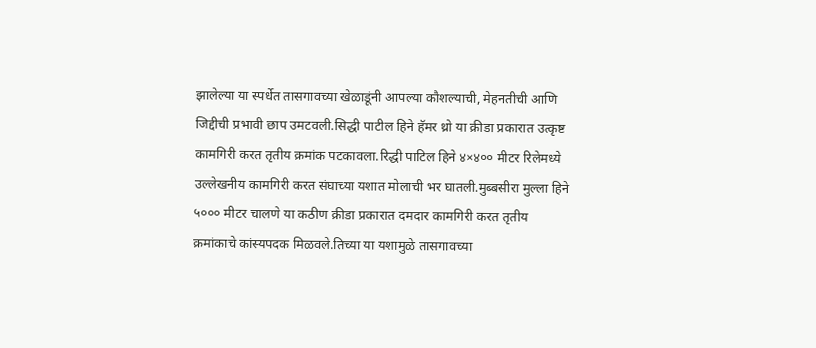झालेल्या या स्पर्धेत तासगावच्या खेळाडूंनी आपल्या कौशल्याची, मेहनतीची आणि जिद्दीची प्रभावी छाप उमटवली.सिद्धी पाटील हिने हॅमर थ्रो या क्रीडा प्रकारात उत्कृष्ट कामगिरी करत तृतीय क्रमांक पटकावला.रिद्धी पाटिल हिने ४×४०० मीटर रिलेमध्ये उल्लेखनीय कामगिरी करत संघाच्या यशात मोलाची भर घातली.मुब्बसीरा मुल्ला हिने ५००० मीटर चालणे या कठीण क्रीडा प्रकारात दमदार कामगिरी करत तृतीय क्रमांकाचे कांस्यपदक मिळवले.तिच्या या यशामुळे तासगावच्या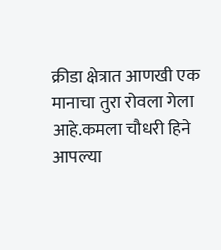क्रीडा क्षेत्रात आणखी एक मानाचा तुरा रोवला गेला आहे.कमला चौधरी हिने आपल्या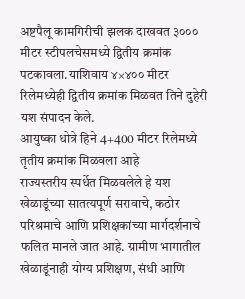अष्टपैलू कामगिरीची झलक दाखवत ३००० मीटर स्टीपलचेसमध्ये द्वितीय क्रमांक पटकावला.याशिवाय ४×४०० मीटर रिलेमध्येही द्वितीय क्रमांक मिळवत तिने दुहेरी यश संपादन केले.
आयुष्का धोत्रे हिने 4+400 मीटर रिलेमध्ये तृतीय क्रमांक मिळवला आहे
राज्यस्तरीय स्पर्धेत मिळवलेले हे यश खेळाडूंच्या सातत्यपूर्ण सरावाचे, कठोर परिश्रमाचे आणि प्रशिक्षकांच्या मार्गदर्शनाचे फलित मानले जात आहे. ग्रामीण भागातील खेळाडूंनाही योग्य प्रशिक्षण, संधी आणि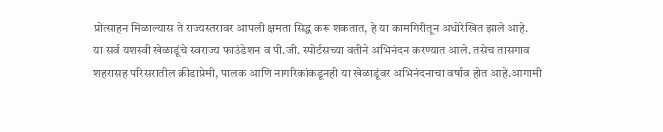प्रोत्साहन मिळाल्यास ते राज्यस्तरावर आपली क्षमता सिद्ध करू शकतात, हे या कामगिरीतून अधोरेखित झाले आहे.
या सर्व यशस्वी खेळाडूंचे स्वराज्य फाउंडेशन व पी.जी. स्पोर्टसच्या वतीने अभिनंदन करण्यात आले. तसेच तासगाव शहरासह परिसरातील क्रीडाप्रेमी, पालक आणि नागरिकांकडूनही या खेळाडूंवर अभिनंदनाचा वर्षाव होत आहे.आगामी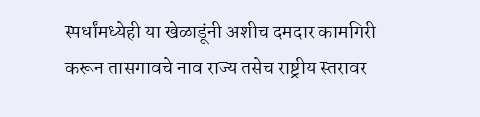स्पर्धांमध्येही या खेळाडूंनी अशीच दमदार कामगिरी करून तासगावचे नाव राज्य तसेच राष्ट्रीय स्तरावर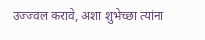उज्ज्वल करावे, अशा शुभेच्छा त्यांना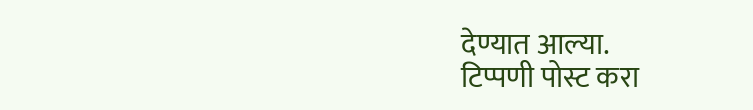देण्यात आल्या.
टिप्पणी पोस्ट करा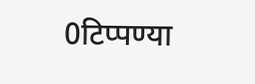0टिप्पण्या